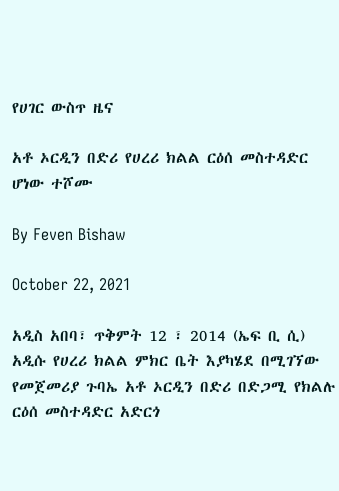የሀገር ውስጥ ዜና

አቶ ኦርዲን በድሪ የሀረሪ ክልል ርዕሰ መስተዳድር ሆነው ተሾሙ

By Feven Bishaw

October 22, 2021

አዲስ አበባ፣ ጥቅምት 12 ፣ 2014 (ኤፍ ቢ ሲ) አዲሱ የሀረሪ ክልል ምክር ቤት እያካሄደ በሚገኘው የመጀመሪያ ጉባኤ አቶ ኦርዲን በድሪ በድጋሚ የክልሉ ርዕሰ መስተዳድር አድርጎ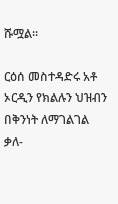ሹሟል።

ርዕሰ መስተዳድሩ አቶ ኦርዲን የክልሉን ህዝብን በቅንነት ለማገልገል ቃለ-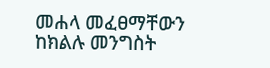መሐላ መፈፀማቸውን ከክልሉ መንግስት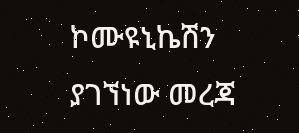ኮሙዩኒኬሽን ያገኘነው መረጃ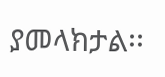ያመላክታል፡፡